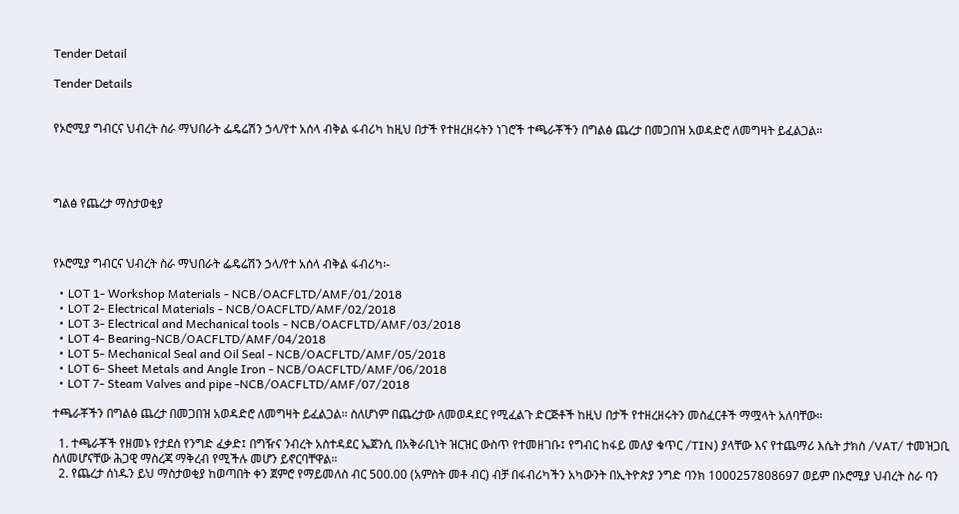Tender Detail

Tender Details


የኦሮሚያ ግብርና ህብረት ስራ ማህበራት ፌዴሬሽን ኃላ/የተ አሰላ ብቅል ፋብሪካ ከዚህ በታች የተዘረዘሩትን ነገሮች ተጫራቾችን በግልፅ ጨረታ በመጋበዝ አወዳድሮ ለመግዛት ይፈልጋል።




ግልፅ የጨረታ ማስታወቂያ



የኦሮሚያ ግብርና ህብረት ስራ ማህበራት ፌዴሬሽን ኃላ/የተ አሰላ ብቅል ፋብሪካ፡-

  • LOT 1- Workshop Materials - NCB/OACFLTD/AMF/01/2018
  • LOT 2- Electrical Materials - NCB/OACFLTD/AMF/02/2018
  • LOT 3- Electrical and Mechanical tools - NCB/OACFLTD/AMF/03/2018
  • LOT 4- Bearing-NCB/OACFLTD/AMF/04/2018
  • LOT 5- Mechanical Seal and Oil Seal - NCB/OACFLTD/AMF/05/2018
  • LOT 6- Sheet Metals and Angle Iron - NCB/OACFLTD/AMF/06/2018
  • LOT 7- Steam Valves and pipe -NCB/OACFLTD/AMF/07/2018

ተጫራቾችን በግልፅ ጨረታ በመጋበዝ አወዳድሮ ለመግዛት ይፈልጋል። ስለሆነም በጨረታው ለመወዳደር የሚፈልጉ ድርጅቶች ከዚህ በታች የተዘረዘሩትን መስፈርቶች ማሟላት አለባቸው።

  1. ተጫራቾች የዘመኑ የታደሰ የንግድ ፈቃድ፤ በግዥና ንብረት አስተዳደር ኤጀንሲ በአቅራቢነት ዝርዝር ውስጥ የተመዘገቡ፤ የግብር ከፋይ መለያ ቁጥር /TIN) ያላቸው እና የተጨማሪ እሴት ታክስ /VAT/ ተመዝጋቢ ስለመሆናቸው ሕጋዊ ማስረጃ ማቅረብ የሚችሉ መሆን ይኖርባቸዋል።
  2. የጨረታ ሰነዱን ይህ ማስታወቂያ ከወጣበት ቀን ጀምሮ የማይመለስ ብር 500.00 (አምስት መቶ ብር) ብቻ በፋብሪካችን አካውንት በኢትዮጵያ ንግድ ባንክ 1000257808697 ወይም በኦሮሚያ ህብረት ስራ ባን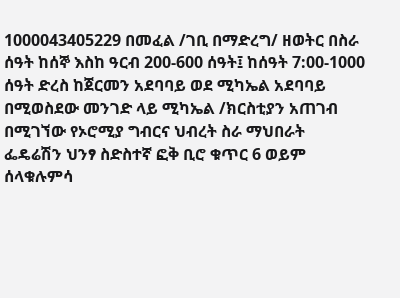1000043405229 በመፈል /ገቢ በማድረግ/ ዘወትር በስራ ሰዓት ከሰኞ እስከ ዓርብ 200-600 ሰዓት፤ ከሰዓት 7:00-1000 ሰዓት ድረስ ከጀርመን አደባባይ ወደ ሚካኤል አደባባይ በሚወስደው መንገድ ላይ ሚካኤል /ክርስቲያን አጠገብ በሚገኘው የኦሮሚያ ግብርና ህብረት ስራ ማህበራት ፌዴሬሽን ህንፃ ስድስተኛ ፎቅ ቢሮ ቁጥር 6 ወይም ሰላቁሉምሳ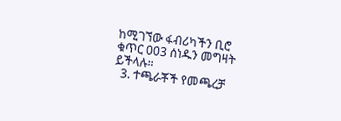ከሚገኘው ፋብሪካችን ቢሮ ቁጥር 003 ሰነዱን መግዛት ይችላሉ።
  3. ተጫራቾች የመጫረቻ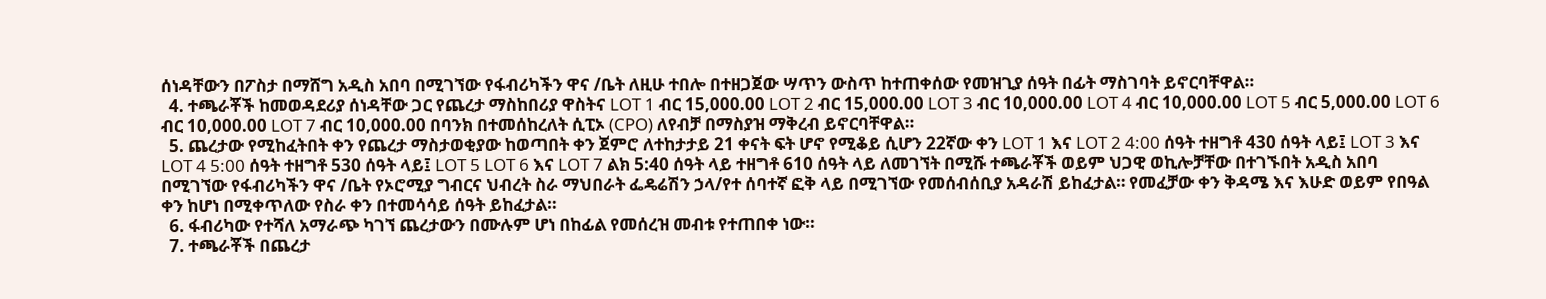ሰነዳቸውን በፖስታ በማሸግ አዲስ አበባ በሚገኘው የፋብሪካችን ዋና /ቤት ለዚሁ ተበሎ በተዘጋጀው ሣጥን ውስጥ ከተጠቀሰው የመዝጊያ ሰዓት በፊት ማስገባት ይኖርባቸዋል።
  4. ተጫራቾች ከመወዳደሪያ ሰነዳቸው ጋር የጨረታ ማስከበሪያ ዋስትና LOT 1 ብር 15,000.00 LOT 2 ብር 15,000.00 LOT 3 ብር 10,000.00 LOT 4 ብር 10,000.00 LOT 5 ብር 5,000.00 LOT 6 ብር 10,000.00 LOT 7 ብር 10,000.00 በባንክ በተመሰከረለት ሲፒኦ (CPO) ለየብቻ በማስያዝ ማቅረብ ይኖርባቸዋል።
  5. ጨረታው የሚከፈትበት ቀን የጨረታ ማስታወቂያው ከወጣበት ቀን ጀምሮ ለተከታታይ 21 ቀናት ፍት ሆኖ የሚቆይ ሲሆን 22ኛው ቀን LOT 1 እና LOT 2 4:00 ሰዓት ተዘግቶ 430 ሰዓት ላይ፤ LOT 3 እና LOT 4 5:00 ሰዓት ተዘግቶ 530 ሰዓት ላይ፤ LOT 5 LOT 6 እና LOT 7 ልክ 5:40 ሰዓት ላይ ተዘግቶ 610 ሰዓት ላይ ለመገኘት በሚሹ ተጫራቾች ወይም ህጋዊ ወኪሎቻቸው በተገኙበት አዲስ አበባ በሚገኘው የፋብሪካችን ዋና /ቤት የኦሮሚያ ግብርና ህብረት ስራ ማህበራት ፌዴሬሽን ኃላ/የተ ሰባተኛ ፎቅ ላይ በሚገኘው የመሰብሰቢያ አዳራሽ ይከፈታል። የመፈቻው ቀን ቅዳሜ እና እሁድ ወይም የበዓል ቀን ከሆነ በሚቀጥለው የስራ ቀን በተመሳሳይ ሰዓት ይከፈታል።
  6. ፋብሪካው የተሻለ አማራጭ ካገኘ ጨረታውን በሙሉም ሆነ በከፊል የመሰረዝ መብቱ የተጠበቀ ነው።
  7. ተጫራቾች በጨረታ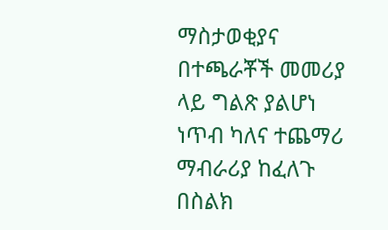ማስታወቂያና በተጫራቾች መመሪያ ላይ ግልጽ ያልሆነ ነጥብ ካለና ተጨማሪ ማብራሪያ ከፈለጉ በስልክ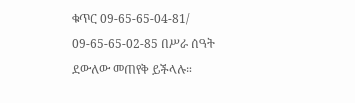ቁጥር 09-65-65-04-81/ 09-65-65-02-85 በሥራ ሰዓት ደውለው መጠየቅ ይችላሉ።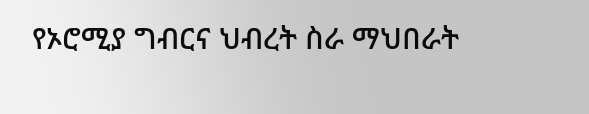የኦሮሚያ ግብርና ህብረት ስራ ማህበራት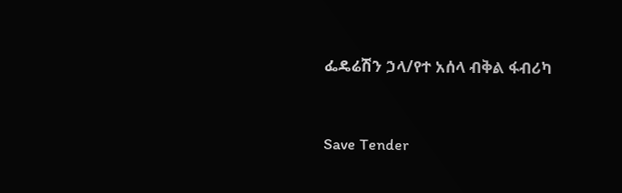ፌዴሬሽን ኃላ/የተ አሰላ ብቅል ፋብሪካ



Save Tender